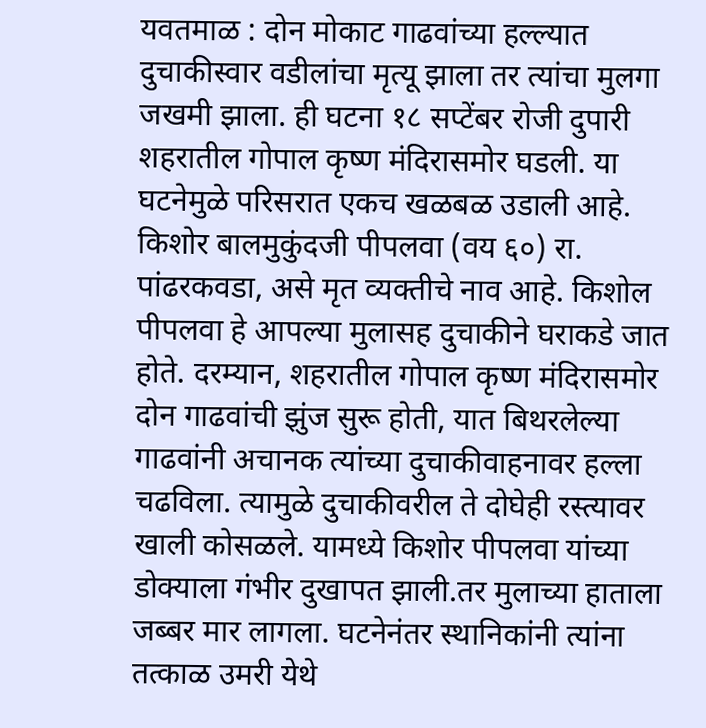यवतमाळ : दोन मोकाट गाढवांच्या हल्ल्यात दुचाकीस्वार वडीलांचा मृत्यू झाला तर त्यांचा मुलगा जखमी झाला. ही घटना १८ सप्टेंबर रोजी दुपारी शहरातील गोपाल कृष्ण मंदिरासमोर घडली. या घटनेमुळे परिसरात एकच खळबळ उडाली आहे.
किशोर बालमुकुंदजी पीपलवा (वय ६०) रा. पांढरकवडा, असे मृत व्यक्तीचे नाव आहे. किशोल पीपलवा हे आपल्या मुलासह दुचाकीने घराकडे जात होते. दरम्यान, शहरातील गोपाल कृष्ण मंदिरासमोर दोन गाढवांची झुंज सुरू होती, यात बिथरलेल्या गाढवांनी अचानक त्यांच्या दुचाकीवाहनावर हल्ला चढविला. त्यामुळे दुचाकीवरील ते दोघेही रस्त्यावर खाली कोसळले. यामध्ये किशोर पीपलवा यांच्या डोक्याला गंभीर दुखापत झाली.तर मुलाच्या हाताला जब्बर मार लागला. घटनेनंतर स्थानिकांनी त्यांना तत्काळ उमरी येथे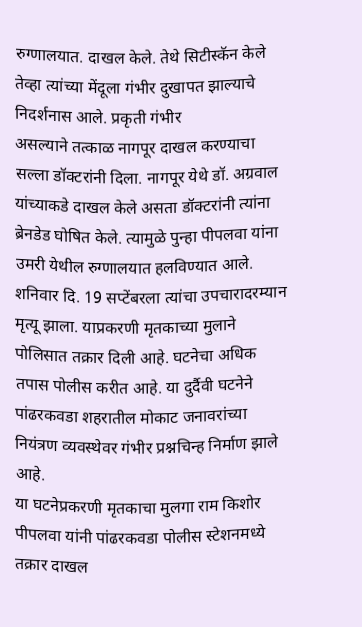रुग्णालयात. दाखल केले. तेथे सिटीस्कॅन केले तेव्हा त्यांच्या मेंदूला गंभीर दुखापत झाल्याचे निदर्शनास आले. प्रकृती गंभीर
असल्याने तत्काळ नागपूर दाखल करण्याचा सल्ला डॉक्टरांनी दिला. नागपूर येथे डॉ. अग्रवाल यांच्याकडे दाखल केले असता डॉक्टरांनी त्यांना ब्रेनडेड घोषित केले. त्यामुळे पुन्हा पीपलवा यांना उमरी येथील रुग्णालयात हलविण्यात आले. शनिवार दि. 19 सप्टेंबरला त्यांचा उपचारादरम्यान मृत्यू झाला. याप्रकरणी मृतकाच्या मुलाने पोलिसात तक्रार दिली आहे. घटनेचा अधिक तपास पोलीस करीत आहे. या दुर्दैवी घटनेने पांढरकवडा शहरातील मोकाट जनावरांच्या नियंत्रण व्यवस्थेवर गंभीर प्रश्नचिन्ह निर्माण झाले आहे.
या घटनेप्रकरणी मृतकाचा मुलगा राम किशोर पीपलवा यांनी पांढरकवडा पोलीस स्टेशनमध्ये तक्रार दाखल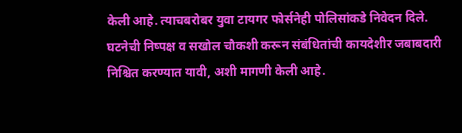केली आहे. त्याचबरोबर युवा टायगर फोर्सनेही पोलिसांकडे निवेदन दिले. घटनेची निष्पक्ष व सखोल चौकशी करून संबंधितांची कायदेशीर जबाबदारी निश्चित करण्यात यावी, अशी मागणी केली आहे.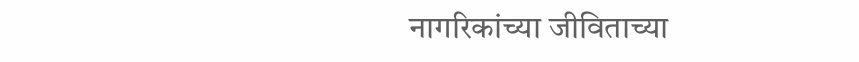नागरिकांच्या जीविताच्या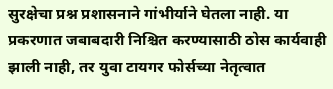सुरक्षेचा प्रश्न प्रशासनाने गांभीर्याने घेतला नाही. या प्रकरणात जबाबदारी निश्चित करण्यासाठी ठोस कार्यवाही झाली नाही, तर युवा टायगर फोर्सच्या नेतृत्वात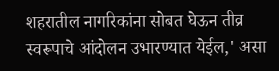शहरातील नागरिकांना सोबत घेऊन तीव्र स्वरूपाचे आंदोलन उभारण्यात येईल,' असा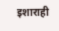इशाराही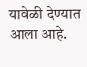यावेळी देण्यात आला आहे.